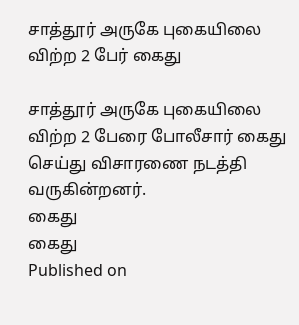சாத்தூர் அருகே புகையிலை விற்ற 2 பேர் கைது

சாத்தூர் அருகே புகையிலை விற்ற 2 பேரை போலீசார் கைது செய்து விசாரணை நடத்தி வருகின்றனர்.
கைது
கைது
Published on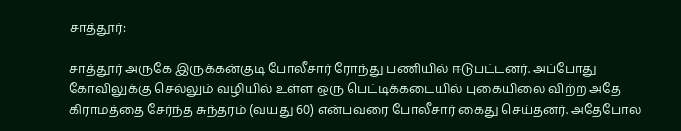சாத்தூர்:

சாத்தூர் அருகே இருக்கன்குடி போலீசார் ரோந்து பணியில் ஈடுபட்டனர். அப்போது கோவிலுக்கு செல்லும் வழியில் உள்ள ஒரு பெட்டிக்கடையில் புகையிலை விற்ற அதே கிராமத்தை சேர்ந்த சுந்தரம் (வயது 60) என்பவரை போலீசார் கைது செய்தனர். அதேபோல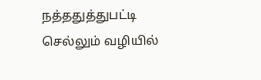நத்ததுத்துபட்டி செல்லும் வழியில்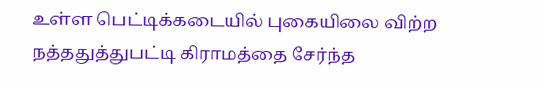உள்ள பெட்டிக்கடையில் புகையிலை விற்ற நத்ததுத்துபட்டி கிராமத்தை சேர்ந்த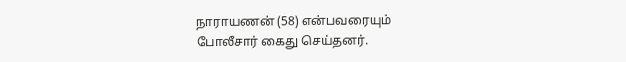நாராயணன் (58) என்பவரையும் போலீசார் கைது செய்தனர்.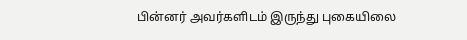பின்னர் அவர்களிடம் இருந்து புகையிலை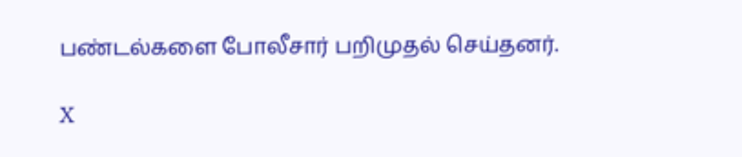பண்டல்களை போலீசார் பறிமுதல் செய்தனர்.

X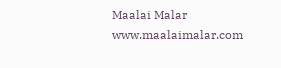Maalai Malar
www.maalaimalar.com